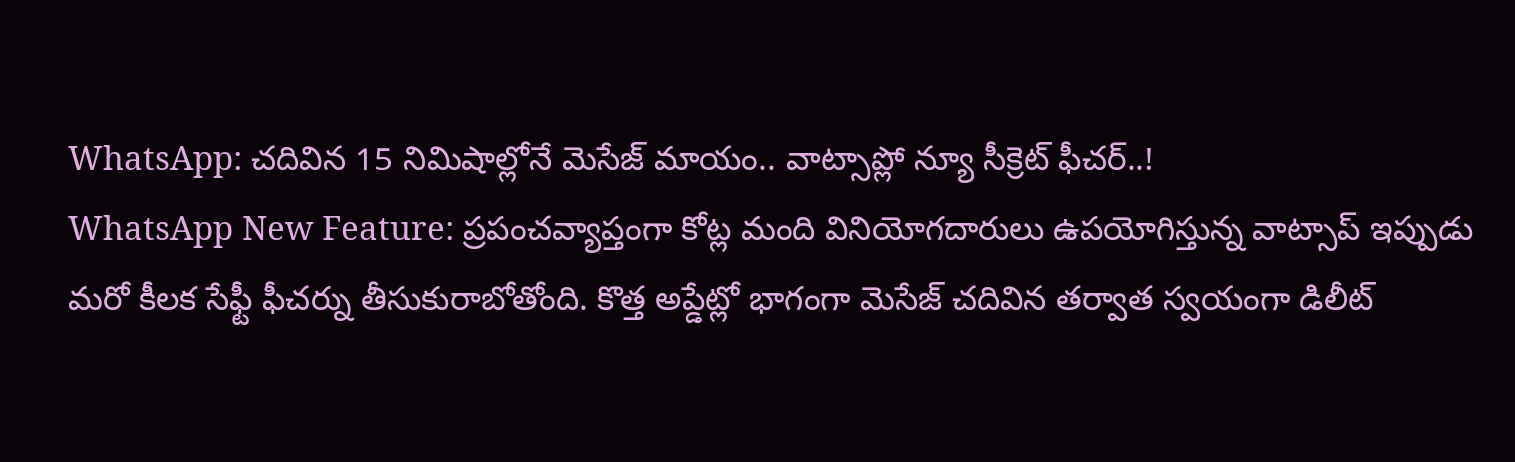WhatsApp: చదివిన 15 నిమిషాల్లోనే మెసేజ్ మాయం.. వాట్సాప్లో న్యూ సీక్రెట్ ఫీచర్..!
WhatsApp New Feature: ప్రపంచవ్యాప్తంగా కోట్ల మంది వినియోగదారులు ఉపయోగిస్తున్న వాట్సాప్ ఇప్పుడు మరో కీలక సేఫ్టీ ఫీచర్ను తీసుకురాబోతోంది. కొత్త అప్డేట్లో భాగంగా మెసేజ్ చదివిన తర్వాత స్వయంగా డిలీట్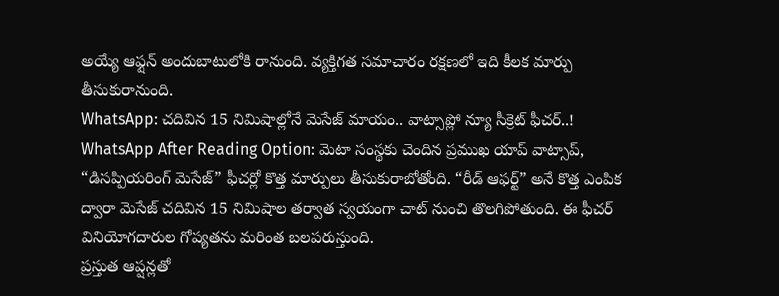అయ్యే ఆఫ్షన్ అందుబాటులోకి రానుంది. వ్యక్తిగత సమాచారం రక్షణలో ఇది కీలక మార్పు తీసుకురానుంది.
WhatsApp: చదివిన 15 నిమిషాల్లోనే మెసేజ్ మాయం.. వాట్సాప్లో న్యూ సీక్రెట్ ఫీచర్..!
WhatsApp After Reading Option: మెటా సంస్థకు చెందిన ప్రముఖ యాప్ వాట్సాప్, “డిసప్పియరింగ్ మెసేజ్” ఫీచర్లో కొత్త మార్పులు తీసుకురాబోతోంది. “రీడ్ ఆఫర్ట్” అనే కొత్త ఎంపిక ద్వారా మెసేజ్ చదివిన 15 నిమిషాల తర్వాత స్వయంగా చాట్ నుంచి తొలగిపోతుంది. ఈ ఫీచర్ వినియోగదారుల గోప్యతను మరింత బలపరుస్తుంది.
ప్రస్తుత ఆప్షన్లతో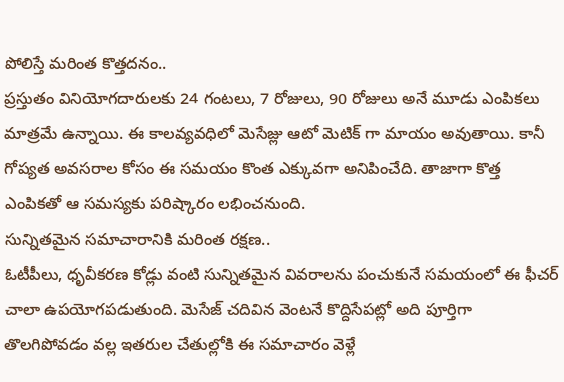పోలిస్తే మరింత కొత్తదనం..
ప్రస్తుతం వినియోగదారులకు 24 గంటలు, 7 రోజులు, 90 రోజులు అనే మూడు ఎంపికలు మాత్రమే ఉన్నాయి. ఈ కాలవ్యవధిలో మెసేజ్లు ఆటో మెటిక్ గా మాయం అవుతాయి. కానీ గోప్యత అవసరాల కోసం ఈ సమయం కొంత ఎక్కువగా అనిపించేది. తాజాగా కొత్త ఎంపికతో ఆ సమస్యకు పరిష్కారం లభించనుంది.
సున్నితమైన సమాచారానికి మరింత రక్షణ..
ఓటీపీలు, ధృవీకరణ కోడ్లు వంటి సున్నితమైన వివరాలను పంచుకునే సమయంలో ఈ ఫీచర్ చాలా ఉపయోగపడుతుంది. మెసేజ్ చదివిన వెంటనే కొద్దిసేపట్లో అది పూర్తిగా తొలగిపోవడం వల్ల ఇతరుల చేతుల్లోకి ఈ సమాచారం వెళ్లే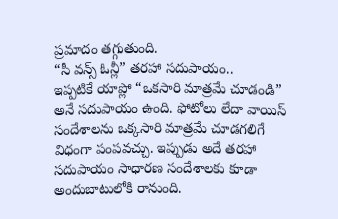ప్రమాదం తగ్గుతుంది.
“సీ వన్స్ ఓన్లీ” తరహా సదుపాయం..
ఇప్పటికే యాప్లో “ఒకసారి మాత్రమే చూడండి” అనే సదుపాయం ఉంది. ఫోటోలు లేదా వాయిస్ సందేశాలను ఒక్కసారి మాత్రమే చూడగలిగే విధంగా పంపవచ్చు. ఇప్పుడు అదే తరహా సదుపాయం సాధారణ సందేశాలకు కూడా అందుబాటులోకి రానుంది.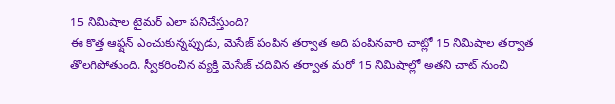15 నిమిషాల టైమర్ ఎలా పనిచేస్తుంది?
ఈ కొత్త ఆఫ్షన్ ఎంచుకున్నప్పుడు, మెసేజ్ పంపిన తర్వాత అది పంపినవారి చాట్లో 15 నిమిషాల తర్వాత తొలగిపోతుంది. స్వీకరించిన వ్యక్తి మెసేజ్ చదివిన తర్వాత మరో 15 నిమిషాల్లో అతని చాట్ నుంచి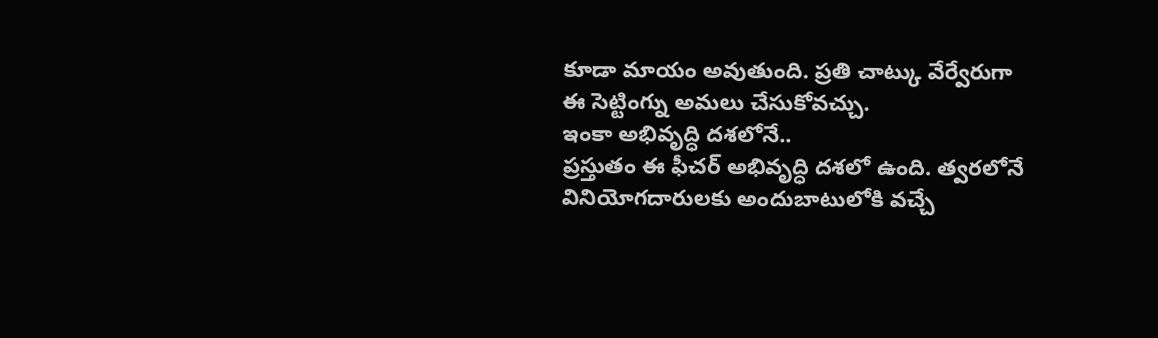కూడా మాయం అవుతుంది. ప్రతి చాట్కు వేర్వేరుగా ఈ సెట్టింగ్ను అమలు చేసుకోవచ్చు.
ఇంకా అభివృద్ధి దశలోనే..
ప్రస్తుతం ఈ ఫీచర్ అభివృద్ధి దశలో ఉంది. త్వరలోనే వినియోగదారులకు అందుబాటులోకి వచ్చే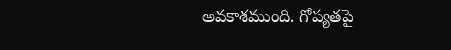అవకాశముంది. గోప్యతపై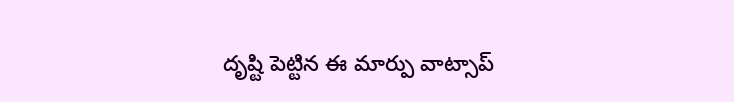దృష్టి పెట్టిన ఈ మార్పు వాట్సాప్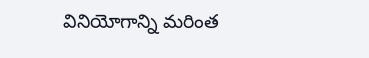వినియోగాన్ని మరింత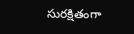సురక్షితంగా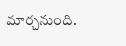మార్చనుంది.